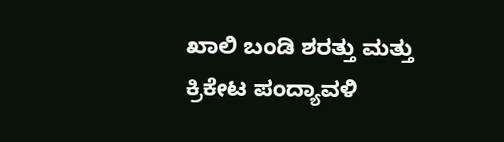ಖಾಲಿ ಬಂಡಿ ಶರತ್ತು ಮತ್ತು ಕ್ರಿಕೇಟ ಪಂದ್ಯಾವಳಿ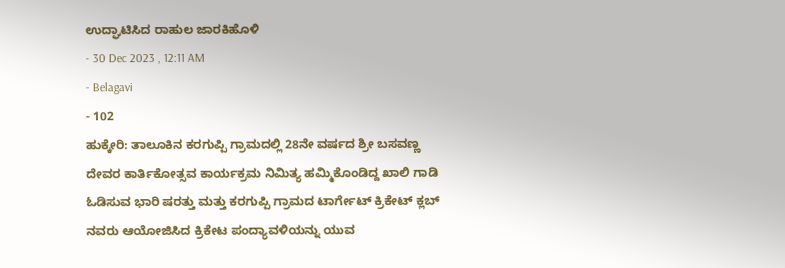ಉದ್ಘಾಟಿಸಿದ ರಾಹುಲ ಜಾರಕಿಹೊಳಿ
- 30 Dec 2023 , 12:11 AM
- Belagavi
- 102
ಹುಕ್ಕೇರಿ: ತಾಲೂಕಿನ ಕರಗುಪ್ಪಿ ಗ್ರಾಮದಲ್ಲಿ 28ನೇ ವರ್ಷದ ಶ್ರೀ ಬಸವಣ್ಣ ದೇವರ ಕಾರ್ತಿಕೋತ್ಸವ ಕಾರ್ಯಕ್ರಮ ನಿಮಿತ್ಯ ಹಮ್ಮಿಕೊಂಡಿದ್ದ ಖಾಲಿ ಗಾಡಿ ಓಡಿಸುವ ಭಾರಿ ಷರತ್ತು ಮತ್ತು ಕರಗುಪ್ಪಿ ಗ್ರಾಮದ ಟಾರ್ಗೇಟ್ ಕ್ರಿಕೇಟ್ ಕ್ಲಬ್ ನವರು ಆಯೋಜಿಸಿದ ಕ್ರಿಕೇಟ ಪಂದ್ಯಾವಳಿಯನ್ನು ಯುವ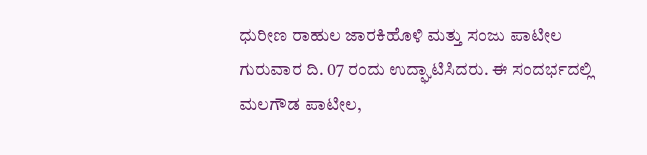ಧುರೀಣ ರಾಹುಲ ಜಾರಕಿಹೊಳಿ ಮತ್ತು ಸಂಜು ಪಾಟೀಲ ಗುರುವಾರ ದಿ. 07 ರಂದು ಉದ್ಘಾಟಿಸಿದರು. ಈ ಸಂದರ್ಭದಲ್ಲಿ ಮಲಗೌಡ ಪಾಟೀಲ,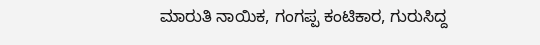ಮಾರುತಿ ನಾಯಿಕ, ಗಂಗಪ್ಪ ಕಂಟಿಕಾರ, ಗುರುಸಿದ್ದ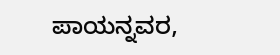ಪಾಯನ್ನವರ,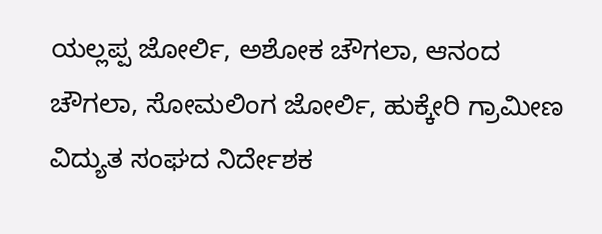ಯಲ್ಲಪ್ಪ ಜೋರ್ಲಿ, ಅಶೋಕ ಚೌಗಲಾ, ಆನಂದ ಚೌಗಲಾ, ಸೋಮಲಿಂಗ ಜೋರ್ಲಿ, ಹುಕ್ಕೇರಿ ಗ್ರಾಮೀಣ ವಿದ್ಯುತ ಸಂಘದ ನಿರ್ದೇಶಕ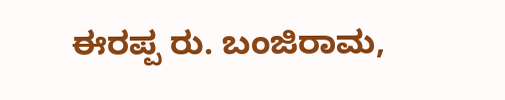ಈರಪ್ಪ ರು. ಬಂಜಿರಾಮ,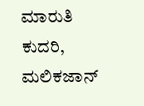ಮಾರುತಿ ಕುದರಿ, ಮಲಿಕಜಾನ್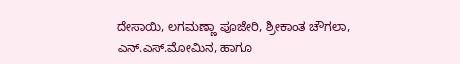ದೇಸಾಯಿ, ಲಗಮಣ್ಣಾ ಪೂಜೇರಿ, ಶ್ರೀಕಾಂತ ಚೌಗಲಾ, ಎನ್.ಎಸ್.ಮೋಮಿನ, ಹಾಗೂ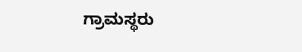ಗ್ರಾಮಸ್ಥರು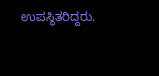ಉಪಸ್ಥಿತರಿದ್ದರು.